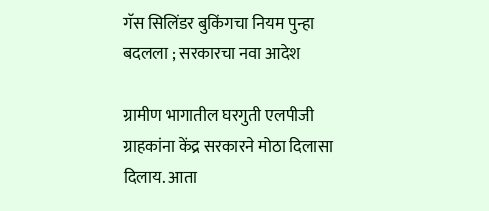गॅस सिलिंडर बुकिंगचा नियम पुन्हा बदलला ; सरकारचा नवा आदेश

ग्रामीण भागातील घरगुती एलपीजी ग्राहकांना केंद्र सरकारने मोठा दिलासा दिलाय. आता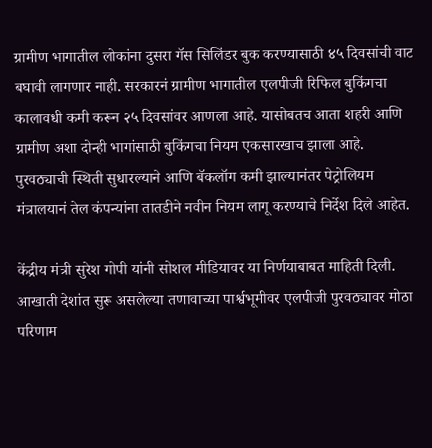ग्रामीण भागातील लोकांना दुसरा गॅस सिलिंडर बुक करण्यासाठी ४५ दिवसांची वाट बघावी लागणार नाही. सरकारनं ग्रामीण भागातील एलपीजी रिफिल बुकिंगचा कालावधी कमी करून २५ दिवसांवर आणला आहे. यासोबतच आता शहरी आणि ग्रामीण अशा दोन्ही भागांसाठी बुकिंगचा नियम एकसारखाच झाला आहे. पुरवठ्याची स्थिती सुधारल्याने आणि बॅकलॉग कमी झाल्यानंतर पेट्रोलियम मंत्रालयानं तेल कंपन्यांना तातडीने नवीन नियम लागू करण्याचे निर्देश दिले आहेत.

केंद्रीय मंत्री सुरेश गोपी यांनी सोशल मीडियावर या निर्णयाबाबत माहिती दिली. आखाती देशांत सुरू असलेल्या तणावाच्या पार्श्वभूमीवर एलपीजी पुरवठ्यावर मोठा परिणाम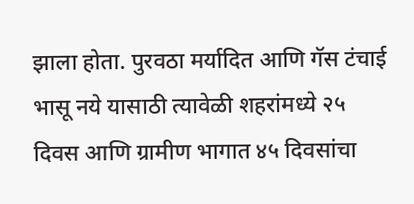झाला होता. पुरवठा मर्यादित आणि गॅस टंचाई भासू नये यासाठी त्यावेळी शहरांमध्ये २५ दिवस आणि ग्रामीण भागात ४५ दिवसांचा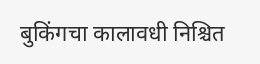बुकिंगचा कालावधी निश्चित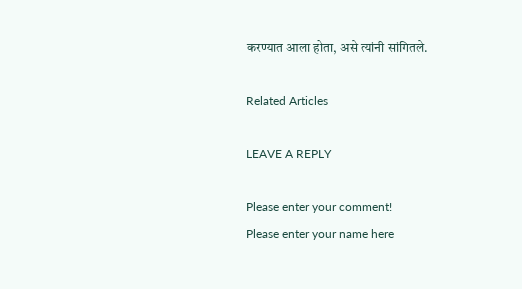करण्यात आला होता, असे त्यांनी सांगितले.

Related Articles

LEAVE A REPLY

Please enter your comment!
Please enter your name here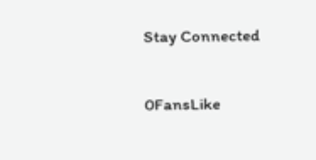Stay Connected

0FansLike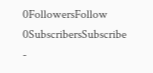0FollowersFollow
0SubscribersSubscribe
-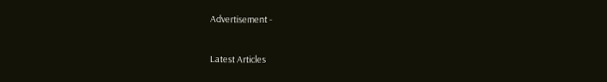Advertisement -

Latest Articles